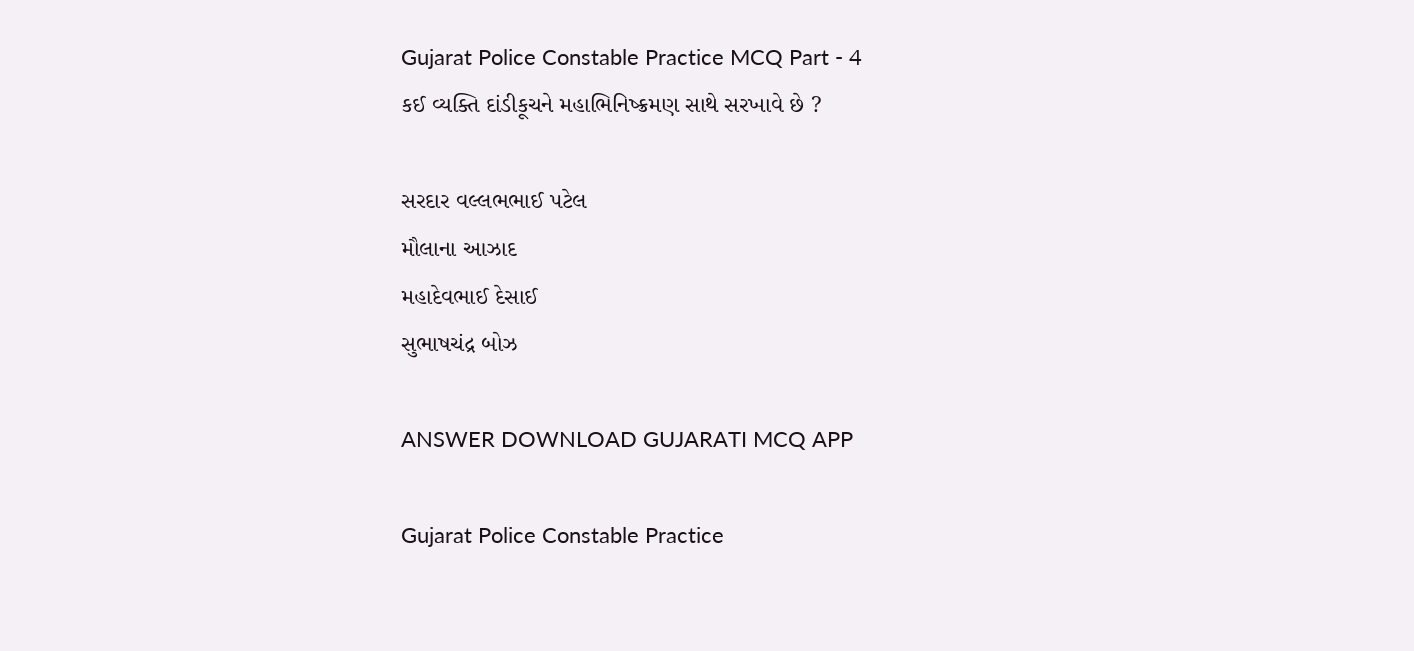Gujarat Police Constable Practice MCQ Part - 4
કઈ વ્યક્તિ દાંડીકૂચને મહાભિનિષ્ક્રમણ સાથે સરખાવે છે ?

સરદાર વલ્લભભાઈ પટેલ
મૌલાના આઝાદ
મહાદેવભાઈ દેસાઈ
સુભાષચંદ્ર બોઝ

ANSWER DOWNLOAD GUJARATI MCQ APP

Gujarat Police Constable Practice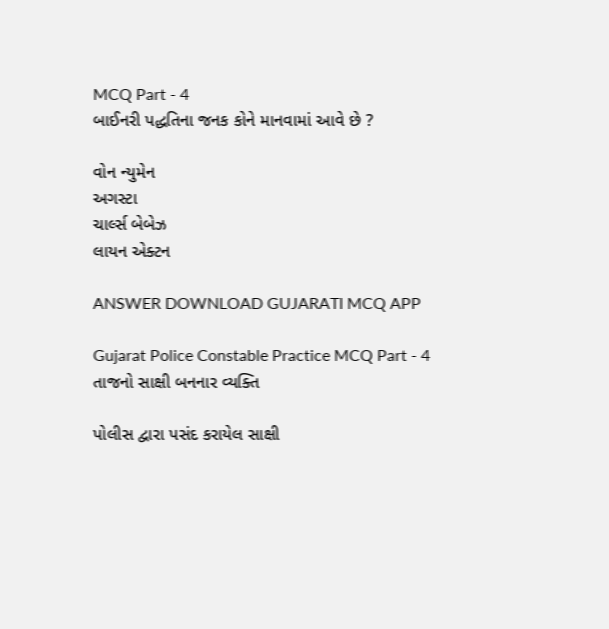MCQ Part - 4
બાઈનરી પદ્ધતિના જનક કોને માનવામાં આવે છે ?

વોન ન્યુમેન
અગસ્ટા
ચાર્લ્સ બેબેઝ
લાયન એક્ટન

ANSWER DOWNLOAD GUJARATI MCQ APP

Gujarat Police Constable Practice MCQ Part - 4
તાજનો સાક્ષી બનનાર વ્યક્તિ

પોલીસ દ્વારા પસંદ કરાયેલ સાક્ષી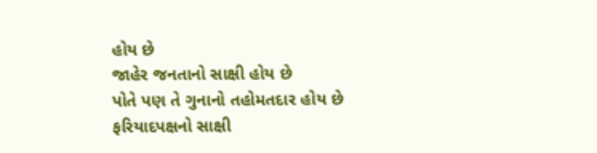હોય છે
જાહેર જનતાનો સાક્ષી હોય છે
પોતે પણ તે ગુનાનો તહોમતદાર હોય છે
ફરિયાદપક્ષનો સાક્ષી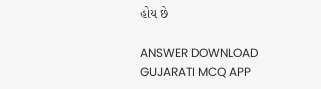હોય છે

ANSWER DOWNLOAD GUJARATI MCQ APP